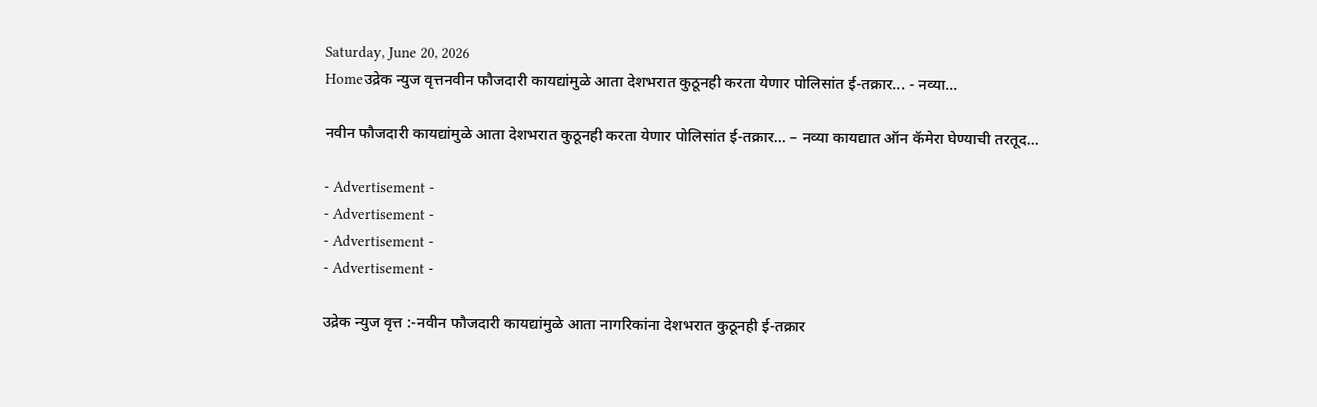Saturday, June 20, 2026
Homeउद्रेक न्युज वृत्तनवीन फौजदारी कायद्यांमुळे आता देशभरात कुठूनही करता येणार पोलिसांत ई-तक्रार... - नव्या...

नवीन फौजदारी कायद्यांमुळे आता देशभरात कुठूनही करता येणार पोलिसांत ई-तक्रार… – नव्या कायद्यात ऑन कॅमेरा घेण्याची तरतूद…

- Advertisement -
- Advertisement -
- Advertisement -
- Advertisement -

उद्रेक न्युज वृत्त :-नवीन फौजदारी कायद्यांमुळे आता नागरिकांना देशभरात कुठूनही ई-तक्रार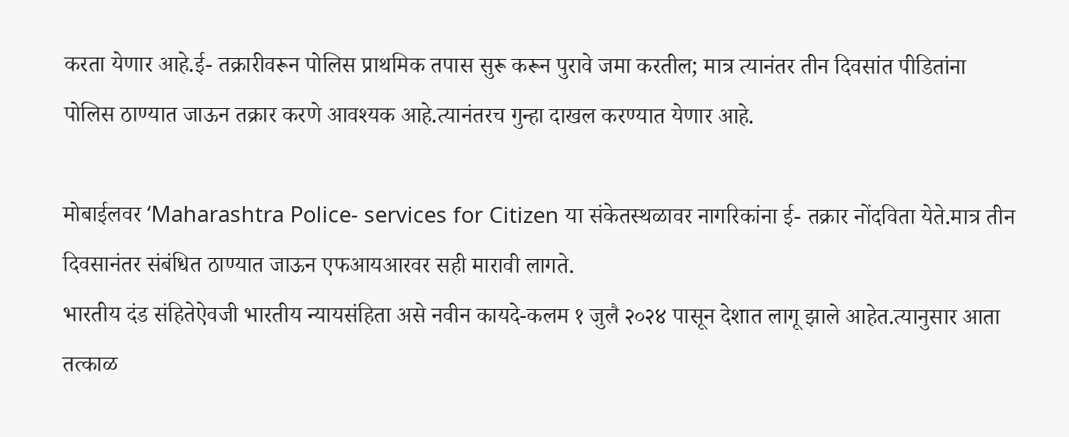करता येणार आहे.ई- तक्रारीवरून पोलिस प्राथमिक तपास सुरू करून पुरावे जमा करतील; मात्र त्यानंतर तीन दिवसांत पीडितांना पोलिस ठाण्यात जाऊन तक्रार करणे आवश्यक आहे.त्यानंतरच गुन्हा दाखल करण्यात येणार आहे.

मोबाईलवर ‘Maharashtra Police- services for Citizen या संकेतस्थळावर नागरिकांना ई- तक्रार नोंदविता येते.मात्र तीन दिवसानंतर संबंधित ठाण्यात जाऊन एफआयआरवर सही मारावी लागते.
भारतीय दंड संहितेऐवजी भारतीय न्यायसंहिता असे नवीन कायदे-कलम १ जुलै २०२४ पासून देशात लागू झाले आहेत.त्यानुसार आता तत्काळ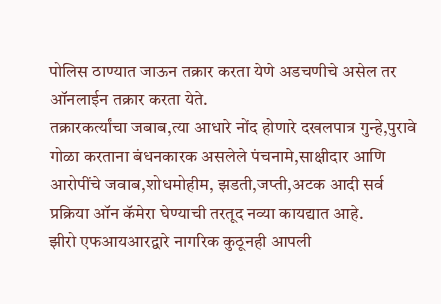पोलिस ठाण्यात जाऊन तक्रार करता येणे अडचणीचे असेल तर ऑनलाईन तक्रार करता येते.
तक्रारकर्त्यांचा जबाब,त्या आधारे नोंद होणारे दखलपात्र गुन्हे,पुरावे गोळा करताना बंधनकारक असलेले पंचनामे,साक्षीदार आणि आरोपींचे जवाब,शोधमोहीम, झडती,जप्ती,अटक आदी सर्व प्रक्रिया ऑन कॅमेरा घेण्याची तरतूद नव्या कायद्यात आहे.
झीरो एफआयआरद्वारे नागरिक कुठूनही आपली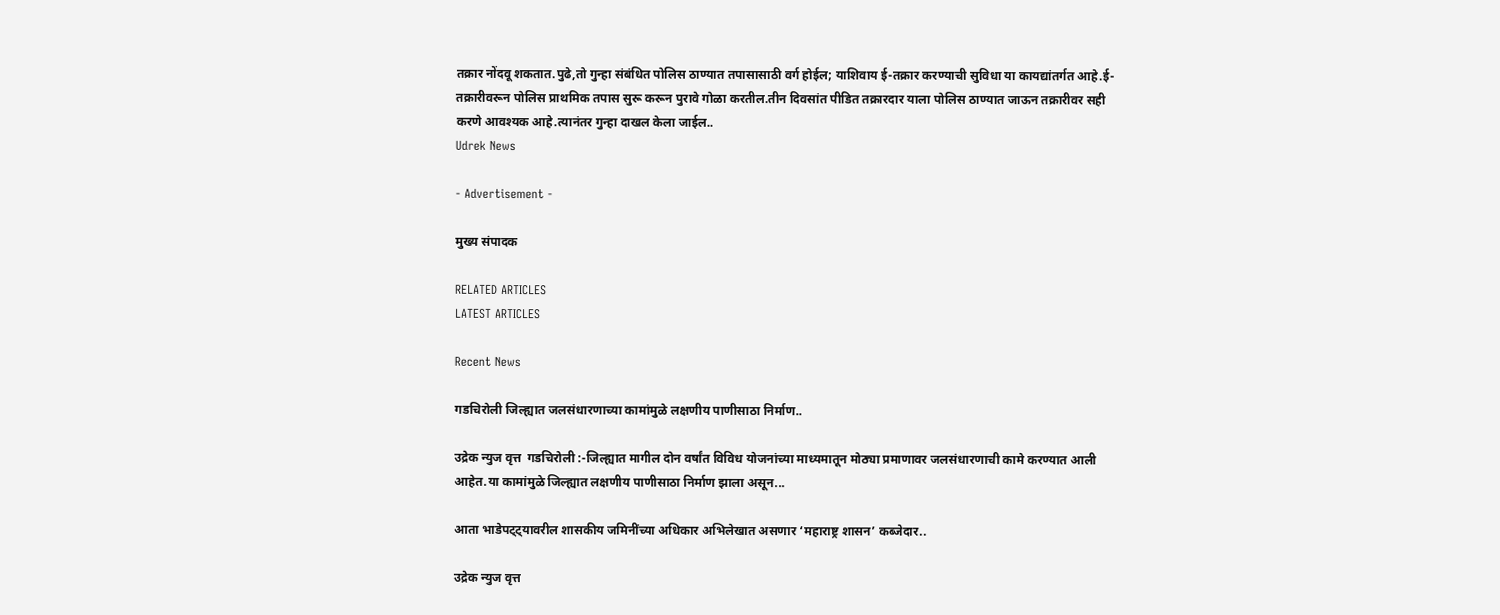तक्रार नोंदवू शकतात.पुढे,तो गुन्हा संबंधित पोलिस ठाण्यात तपासासाठी वर्ग होईल; याशिवाय ई-तक्रार करण्याची सुविधा या कायद्यांतर्गत आहे.ई- तक्रारीवरून पोलिस प्राथमिक तपास सुरू करून पुरावे गोळा करतील.तीन दिवसांत पीडित तक्रारदार याला पोलिस ठाण्यात जाऊन तक्रारीवर सही करणे आवश्यक आहे.त्यानंतर गुन्हा दाखल केला जाईल..
Udrek News

- Advertisement -

मुख्य संपादक

RELATED ARTICLES
LATEST ARTICLES

Recent News

गडचिरोली जिल्ह्यात जलसंधारणाच्या कामांमुळे लक्षणीय पाणीसाठा निर्माण..

उद्रेक न्युज वृत्त  गडचिरोली :-जिल्ह्यात मागील दोन वर्षांत विविध योजनांच्या माध्यमातून मोठ्या प्रमाणावर जलसंधारणाची कामे करण्यात आली आहेत.या कामांमुळे जिल्ह्यात लक्षणीय पाणीसाठा निर्माण झाला असून...

आता भाडेपट्ट्यावरील शासकीय जमिनींच्या अधिकार अभिलेखात असणार ‘महाराष्ट्र शासन’ कब्जेदार..

उद्रेक न्युज वृत्त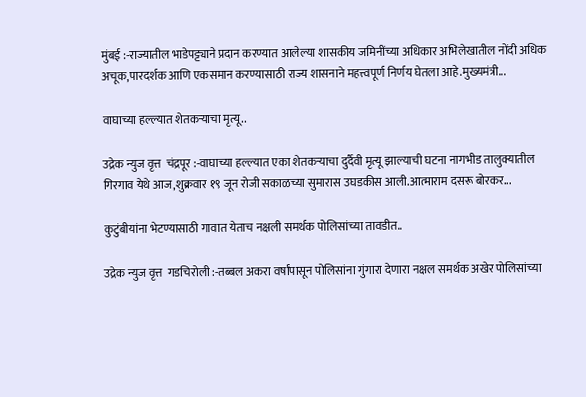मुंबई :-राज्यातील भाडेपट्ट्याने प्रदान करण्यात आलेल्या शासकीय जमिनींच्या अधिकार अभिलेखातील नोंदी अधिक अचूक,पारदर्शक आणि एकसमान करण्यासाठी राज्य शासनाने महत्त्वपूर्ण निर्णय घेतला आहे.मुख्यमंत्री...

वाघाच्या हल्ल्यात शेतकऱ्याचा मृत्यू..

उद्रेक न्युज वृत्त  चंद्रपूर :-वाघाच्या हल्ल्यात एका शेतकऱ्याचा दुर्दैवी मृत्यू झाल्याची घटना नागभीड तालुक्यातील गिरगाव येथे आज,शुक्रवार १९ जून रोजी सकाळच्या सुमारास उघडकीस आली.आत्माराम दसरू बोरकर...

कुटुंबीयांना भेटण्यासाठी गावात येताच नक्षली समर्थक पोलिसांच्या तावडीत..

उद्रेक न्युज वृत्त  गडचिरोली :-तब्बल अकरा वर्षांपासून पोलिसांना गुंगारा देणारा नक्षल समर्थक अखेर पोलिसांच्या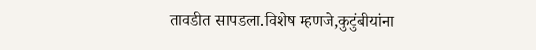तावडीत सापडला.विशेष म्हणजे,कुटुंबीयांना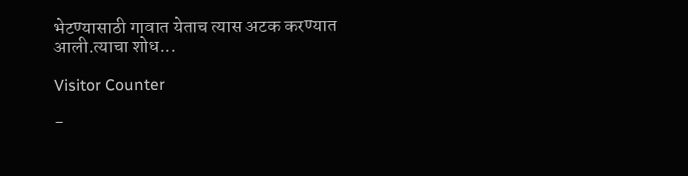भेटण्यासाठी गावात येताच त्यास अटक करण्यात आली.त्याचा शोध...

Visitor Counter

-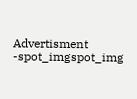Advertisment -spot_imgspot_img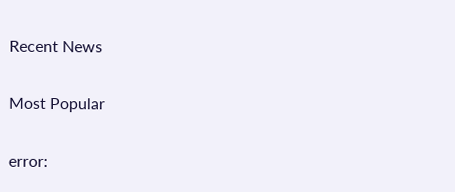Recent News

Most Popular

error: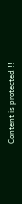Content is protected !!